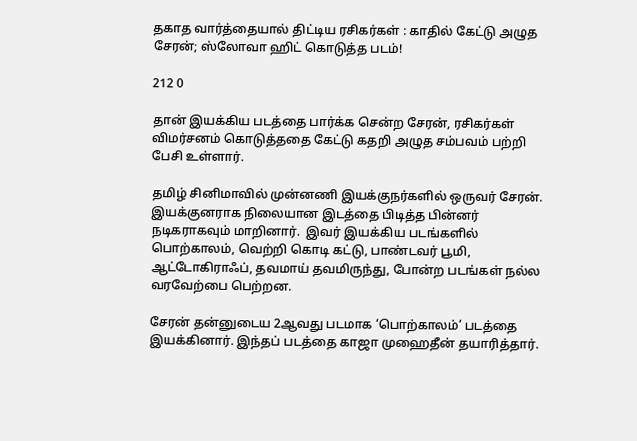தகாத வார்த்தையால் திட்டிய ரசிகர்கள் : காதில் கேட்டு அழுத சேரன்; ஸ்லோவா ஹிட் கொடுத்த படம்!

212 0

தான் இயக்கிய படத்தை பார்க்க சென்ற சேரன், ரசிகர்கள் விமர்சனம் கொடுத்ததை கேட்டு கதறி அழுத சம்பவம் பற்றி பேசி உள்ளார்.

தமிழ் சினிமாவில் முன்னணி இயக்குநர்களில் ஒருவர் சேரன். இயக்குனராக நிலையான இடத்தை பிடித்த பின்னர் நடிகராகவும் மாறினார்.  இவர் இயக்கிய படங்களில் பொற்காலம், வெற்றி கொடி கட்டு, பாண்டவர் பூமி, ஆட்டோகிராஃப், தவமாய் தவமிருந்து, போன்ற படங்கள் நல்ல வரவேற்பை பெற்றன.

சேரன் தன்னுடைய 2ஆவது படமாக ‘பொற்காலம்’ படத்தை இயக்கினார். இந்தப் படத்தை காஜா முஹைதீன் தயாரித்தார்.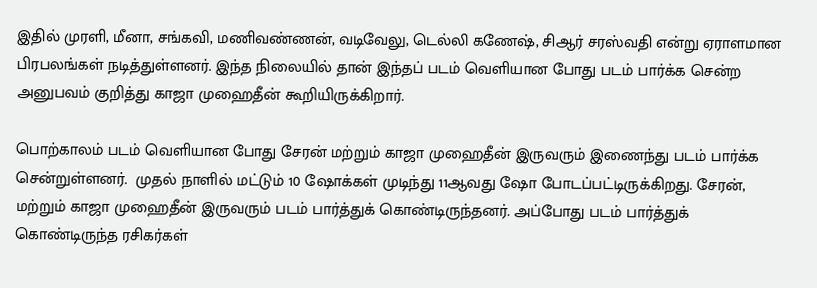இதில் முரளி, மீனா, சங்கவி, மணிவண்ணன், வடிவேலு, டெல்லி கணேஷ், சிஆர் சரஸ்வதி என்று ஏராளமான பிரபலங்கள் நடித்துள்ளனர். இந்த நிலையில் தான் இந்தப் படம் வெளியான போது படம் பார்க்க சென்ற அனுபவம் குறித்து காஜா முஹைதீன் கூறியிருக்கிறார்.

பொற்காலம் படம் வெளியான போது சேரன் மற்றும் காஜா முஹைதீன் இருவரும் இணைந்து படம் பார்க்க சென்றுள்ளனர்.  முதல் நாளில் மட்டும் 10 ஷோக்கள் முடிந்து 11ஆவது ஷோ போடப்பட்டிருக்கிறது. சேரன், மற்றும் காஜா முஹைதீன் இருவரும் படம் பார்த்துக் கொண்டிருந்தனர். அப்போது படம் பார்த்துக் கொண்டிருந்த ரசிகர்கள்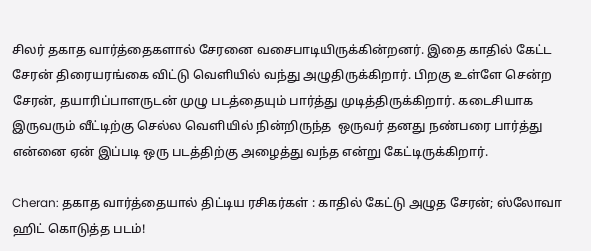சிலர் தகாத வார்த்தைகளால் சேரனை வசைபாடியிருக்கின்றனர். இதை காதில் கேட்ட சேரன் திரையரங்கை விட்டு வெளியில் வந்து அழுதிருக்கிறார். பிறகு உள்ளே சென்ற சேரன், தயாரிப்பாளருடன் முழு படத்தையும் பார்த்து முடித்திருக்கிறார். கடைசியாக இருவரும் வீட்டிற்கு செல்ல வெளியில் நின்றிருந்த  ஒருவர் தனது நண்பரை பார்த்து என்னை ஏன் இப்படி ஒரு படத்திற்கு அழைத்து வந்த என்று கேட்டிருக்கிறார்.

Cheran: தகாத வார்த்தையால் திட்டிய ரசிகர்கள் : காதில் கேட்டு அழுத சேரன்; ஸ்லோவா ஹிட் கொடுத்த படம்!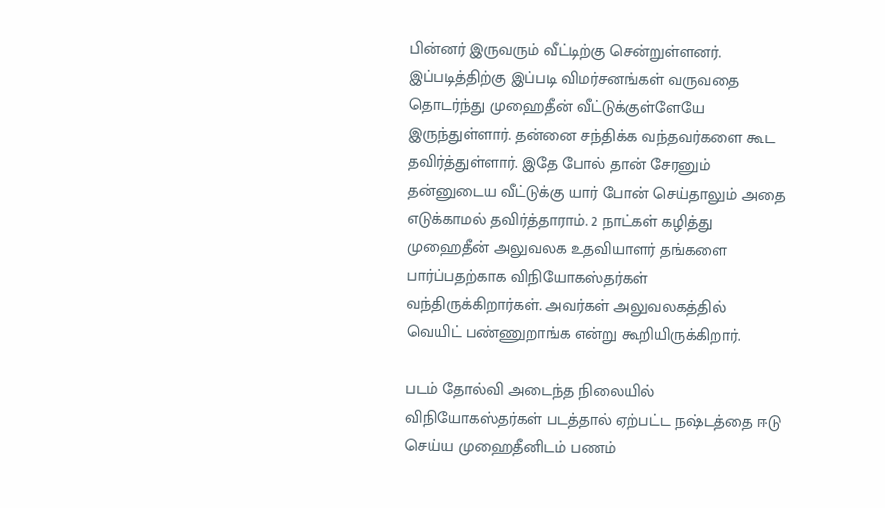பின்னர் இருவரும் வீட்டிற்கு சென்றுள்ளனர். இப்படித்திற்கு இப்படி விமர்சனங்கள் வருவதை தொடர்ந்து முஹைதீன் வீட்டுக்குள்ளேயே இருந்துள்ளார். தன்னை சந்திக்க வந்தவர்களை கூட தவிர்த்துள்ளார். இதே போல் தான் சேரனும் தன்னுடைய வீட்டுக்கு யார் போன் செய்தாலும் அதை எடுக்காமல் தவிர்த்தாராம். 2 நாட்கள் கழித்து முஹைதீன் அலுவலக உதவியாளர் தங்களை பார்ப்பதற்காக விநியோகஸ்தர்கள் வந்திருக்கிறார்கள். அவர்கள் அலுவலகத்தில் வெயிட் பண்ணுறாங்க என்று கூறியிருக்கிறார்.

படம் தோல்வி அடைந்த நிலையில் விநியோகஸ்தர்கள் படத்தால் ஏற்பட்ட நஷ்டத்தை ஈடு செய்ய முஹைதீனிடம் பணம்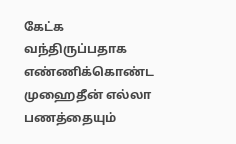கேட்க வந்திருப்பதாக எண்ணிக்கொண்ட முஹைதீன் எல்லா பணத்தையும்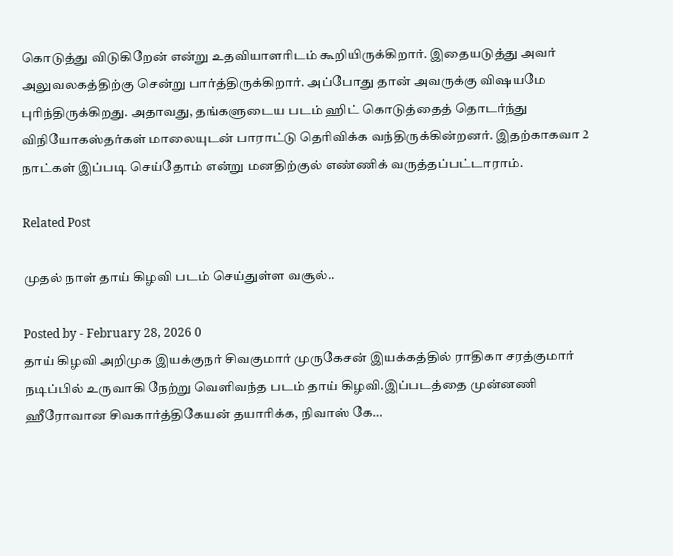கொடுத்து விடுகிறேன் என்று உதவியாளரிடம் கூறியிருக்கிறார். இதையடுத்து அவர் அலுவலகத்திற்கு சென்று பார்த்திருக்கிறார். அப்போது தான் அவருக்கு விஷயமே புரிந்திருக்கிறது. அதாவது, தங்களுடைய படம் ஹிட் கொடுத்தைத் தொடர்ந்து விநியோகஸ்தர்கள் மாலையுடன் பாராட்டு தெரிவிக்க வந்திருக்கின்றனர். இதற்காகவா 2 நாட்கள் இப்படி செய்தோம் என்று மனதிற்குல் எண்ணிக் வருத்தப்பட்டாராம்.

Related Post

முதல் நாள் தாய் கிழவி படம் செய்துள்ள வசூல்..

Posted by - February 28, 2026 0
தாய் கிழவி அறிமுக இயக்குநர் சிவகுமார் முருகேசன் இயக்கத்தில் ராதிகா சரத்குமார் நடிப்பில் உருவாகி நேற்று வெளிவந்த படம் தாய் கிழவி.இப்படத்தை முன்னணி ஹீரோவான சிவகார்த்திகேயன் தயாரிக்க, நிவாஸ் கே…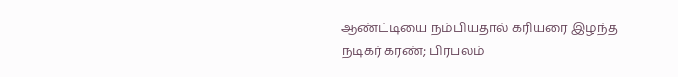ஆண்ட்டியை நம்பியதால் கரியரை இழந்த நடிகர் கரண்; பிரபலம்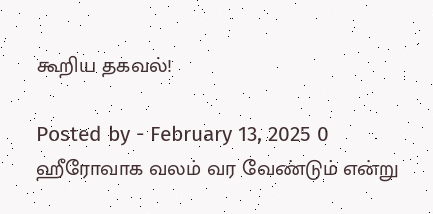கூறிய தகவல்!

Posted by - February 13, 2025 0
ஹீரோவாக வலம் வர வேண்டும் என்று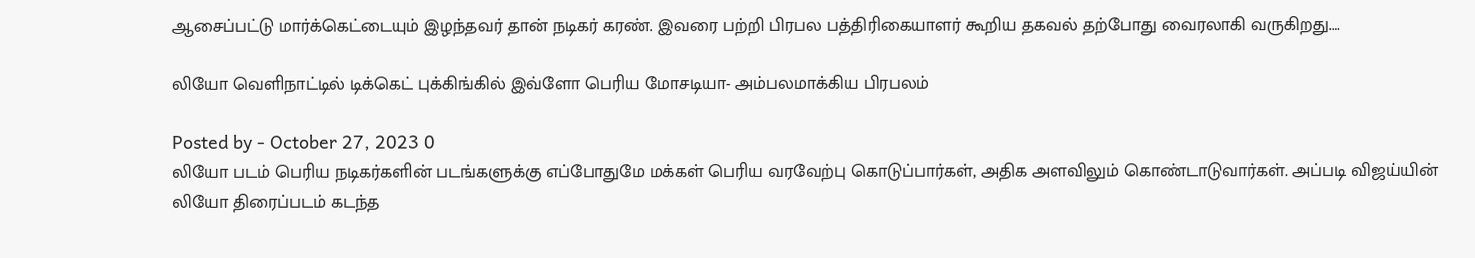ஆசைப்பட்டு மார்க்கெட்டையும் இழந்தவர் தான் நடிகர் கரண். இவரை பற்றி பிரபல பத்திரிகையாளர் கூறிய தகவல் தற்போது வைரலாகி வருகிறது.…

லியோ வெளிநாட்டில் டிக்கெட் புக்கிங்கில் இவ்ளோ பெரிய மோசடியா- அம்பலமாக்கிய பிரபலம்

Posted by - October 27, 2023 0
லியோ படம் பெரிய நடிகர்களின் படங்களுக்கு எப்போதுமே மக்கள் பெரிய வரவேற்பு கொடுப்பார்கள், அதிக அளவிலும் கொண்டாடுவார்கள். அப்படி விஜய்யின் லியோ திரைப்படம் கடந்த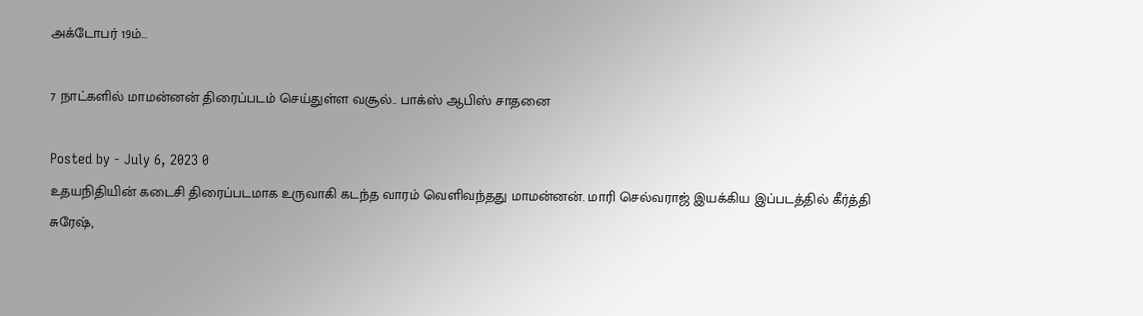அக்டோபர் 19ம்…

7 நாட்களில் மாமன்னன் திரைப்படம் செய்துள்ள வசூல்.. பாக்ஸ் ஆபிஸ் சாதனை

Posted by - July 6, 2023 0
உதயநிதியின் கடைசி திரைப்படமாக உருவாகி கடந்த வாரம் வெளிவந்தது மாமன்னன். மாரி செல்வராஜ் இயக்கிய இப்படத்தில் கீர்த்தி சுரேஷ்,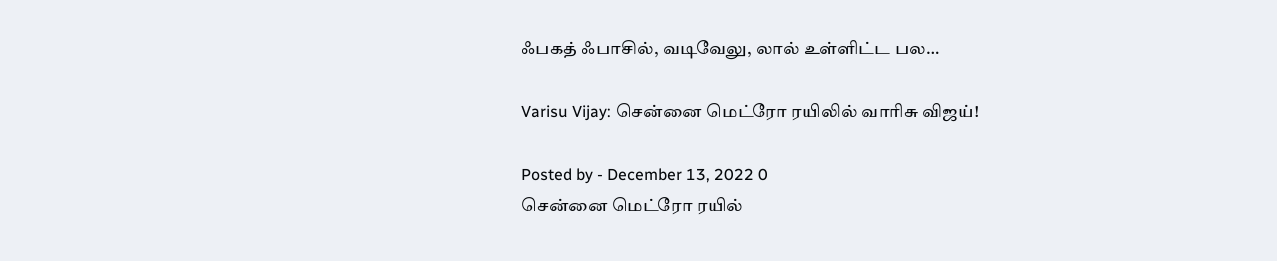ஃபகத் ஃபாசில், வடிவேலு, லால் உள்ளிட்ட பல…

Varisu Vijay: சென்னை மெட்ரோ ரயிலில் வாரிசு விஜய்!

Posted by - December 13, 2022 0
சென்னை மெட்ரோ ரயில்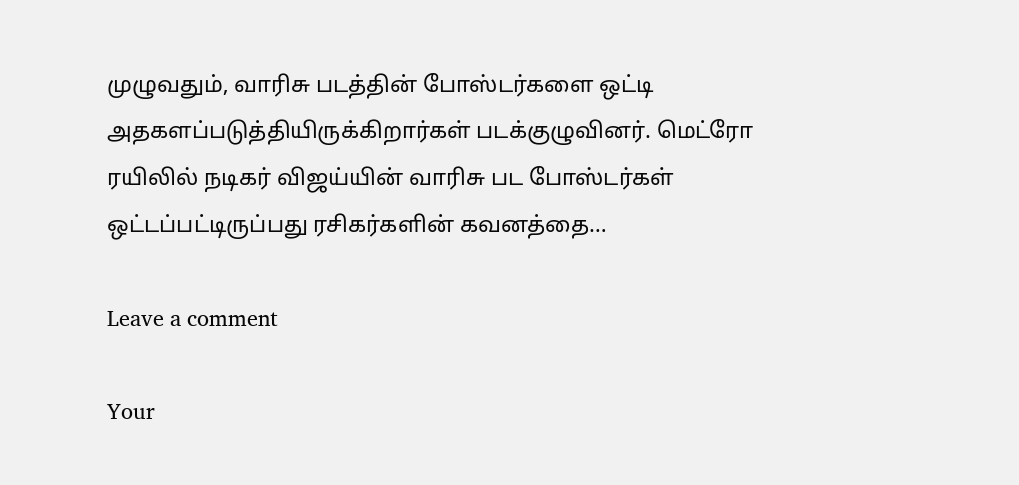முழுவதும், வாரிசு படத்தின் போஸ்டர்களை ஒட்டி அதகளப்படுத்தியிருக்கிறார்கள் படக்குழுவினர். மெட்ரோ ரயிலில் நடிகர் விஜய்யின் வாரிசு பட போஸ்டர்கள் ஒட்டப்பட்டிருப்பது ரசிகர்களின் கவனத்தை…

Leave a comment

Your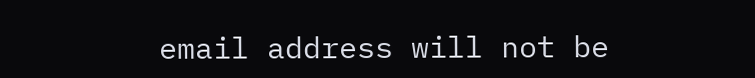email address will not be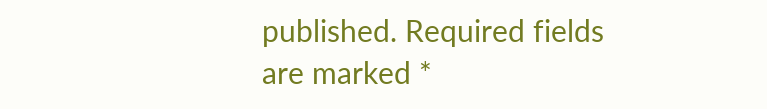published. Required fields are marked *